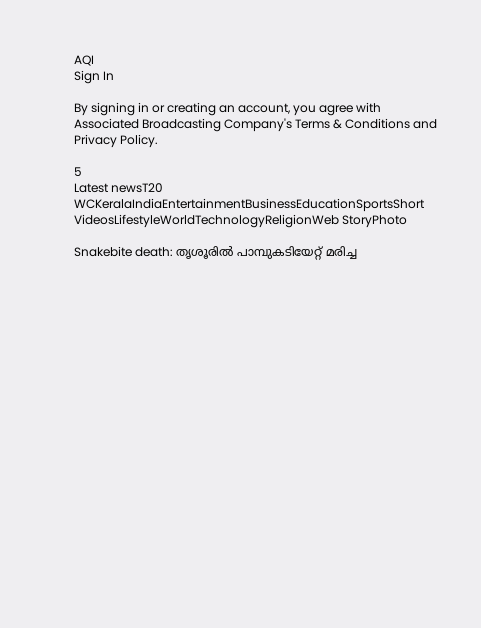AQI
Sign In

By signing in or creating an account, you agree with Associated Broadcasting Company's Terms & Conditions and Privacy Policy.

5
Latest newsT20 WCKeralaIndiaEntertainmentBusinessEducationSportsShort VideosLifestyleWorldTechnologyReligionWeb StoryPhoto

Snakebite death: തൃശൂരിൽ പാമ്പുകടിയേറ്റ് മരിച്ച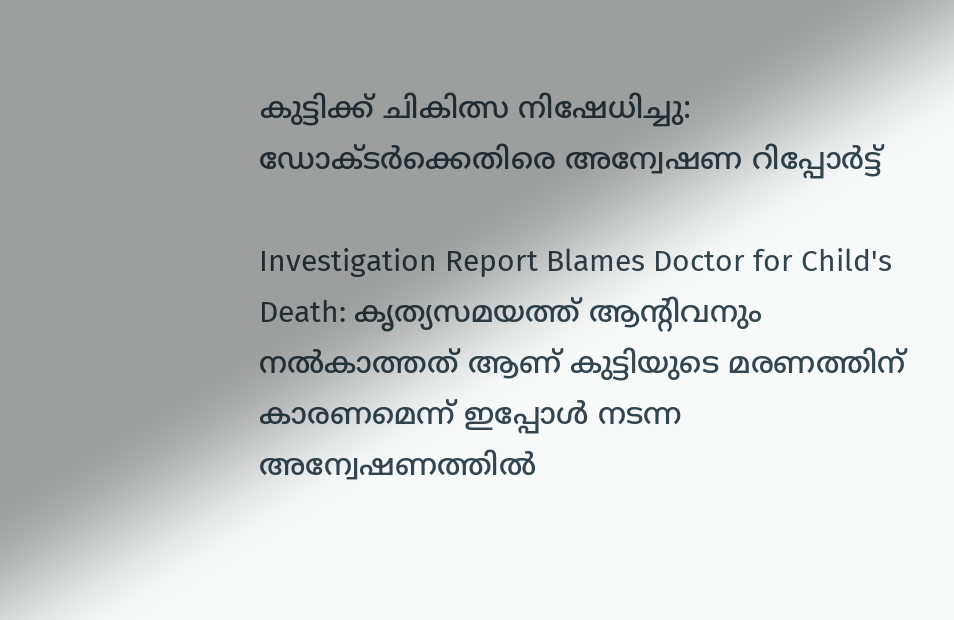കുട്ടിക്ക് ചികിത്സ നിഷേധിച്ചു: ഡോക്ടർക്കെതിരെ അന്വേഷണ റിപ്പോർട്ട്

Investigation Report Blames Doctor for Child's Death: കൃത്യസമയത്ത് ആന്റിവനും നൽകാത്തത് ആണ് കുട്ടിയുടെ മരണത്തിന് കാരണമെന്ന് ഇപ്പോൾ നടന്ന അന്വേഷണത്തിൽ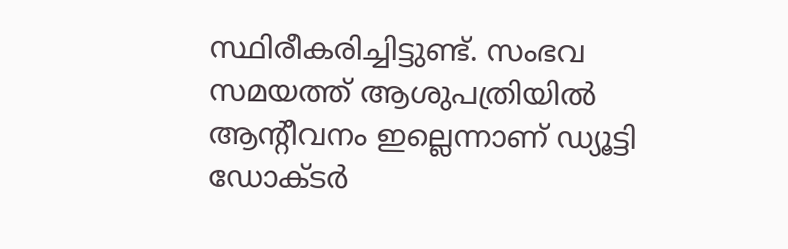സ്ഥിരീകരിച്ചിട്ടുണ്ട്. സംഭവ സമയത്ത് ആശുപത്രിയിൽ ആന്റീവനം ഇല്ലെന്നാണ് ഡ്യൂട്ടി ഡോക്ടർ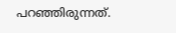പറഞ്ഞിരുന്നത്.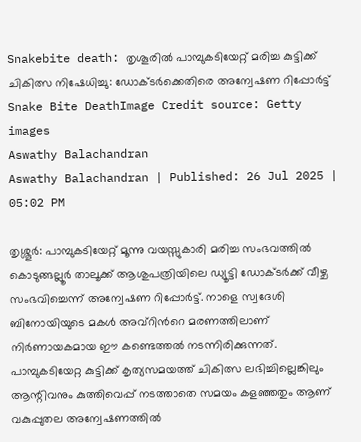Snakebite death: തൃശൂരിൽ പാമ്പുകടിയേറ്റ് മരിച്ച കുട്ടിക്ക് ചികിത്സ നിഷേധിച്ചു: ഡോക്ടർക്കെതിരെ അന്വേഷണ റിപ്പോർട്ട്
Snake Bite DeathImage Credit source: Getty images
Aswathy Balachandran
Aswathy Balachandran | Published: 26 Jul 2025 | 05:02 PM

തൃശ്ശൂർ: പാമ്പുകടിയേറ്റ് മൂന്നു വയസ്സുകാരി മരിച്ച സംഭവത്തിൽ കൊടുങ്ങല്ലൂർ താലൂക്ക് ആശുപത്രിയിലെ ഡ്യൂട്ടി ഡോക്ടർക്ക് വീഴ്ച സംഭവിച്ചെന്ന് അന്വേഷണ റിപ്പോർട്ട്. നാളെ സ്വദേശി ബിനോയിയുടെ മകൾ അവ്റിൻറെ മരണത്തിലാണ് നിർണായകമായ ഈ കണ്ടെത്തൽ നടന്നിരിക്കുന്നത്. പാമ്പുകടിയേറ്റ കുട്ടിക്ക് കൃത്യസമയത്ത് ചികിത്സ ലഭിച്ചില്ലെങ്കിലും ആന്റിവനും കുത്തിവെപ്പ് നടത്താതെ സമയം കളഞ്ഞതും ആണ് വകുപ്പുതല അന്വേഷണത്തിൽ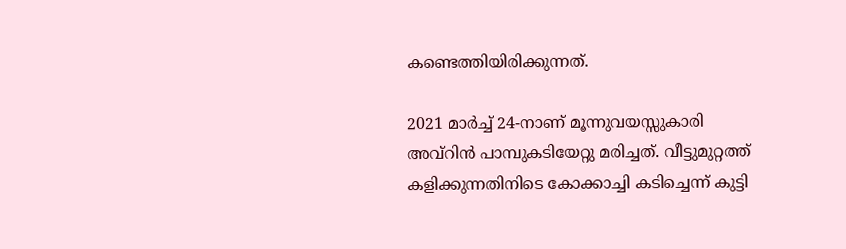കണ്ടെത്തിയിരിക്കുന്നത്.

2021 മാർച്ച് 24-നാണ് മൂന്നുവയസ്സുകാരി അവ്റിൻ പാമ്പുകടിയേറ്റു മരിച്ചത്. വീട്ടുമുറ്റത്ത് കളിക്കുന്നതിനിടെ കോക്കാച്ചി കടിച്ചെന്ന് കുട്ടി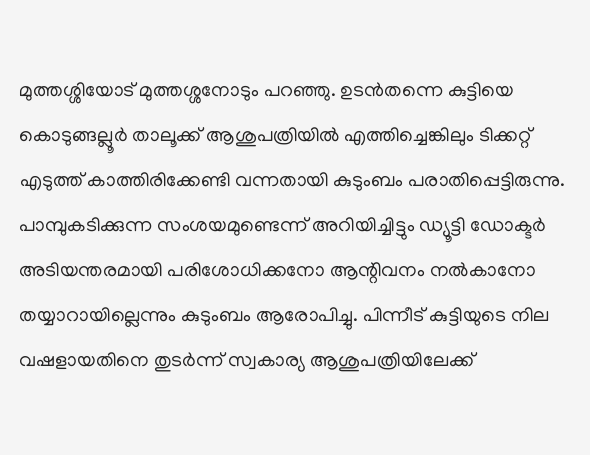മുത്തശ്ശിയോട് മുത്തശ്ശനോടും പറഞ്ഞു. ഉടൻതന്നെ കുട്ടിയെ കൊടുങ്ങല്ലൂർ താലൂക്ക് ആശുപത്രിയിൽ എത്തിച്ചെങ്കിലും ടിക്കറ്റ് എടുത്ത് കാത്തിരിക്കേണ്ടി വന്നതായി കുടുംബം പരാതിപ്പെട്ടിരുന്നു. പാമ്പുകടിക്കുന്ന സംശയമുണ്ടെന്ന് അറിയിച്ചിട്ടും ഡ്യൂട്ടി ഡോക്ടർ അടിയന്തരമായി പരിശോധിക്കനോ ആന്റിവനം നൽകാനോ തയ്യാറായില്ലെന്നും കുടുംബം ആരോപിച്ചു. പിന്നീട് കുട്ടിയുടെ നില വഷളായതിനെ തുടർന്ന് സ്വകാര്യ ആശുപത്രിയിലേക്ക്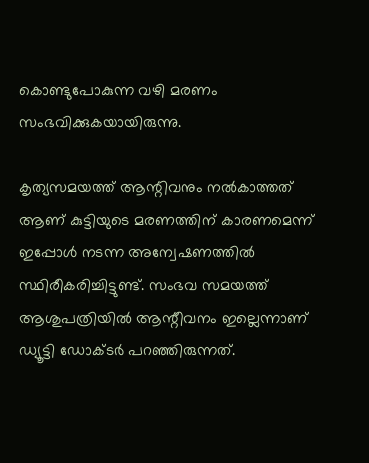കൊണ്ടുപോകുന്ന വഴി മരണം സംഭവിക്കുകയായിരുന്നു.

കൃത്യസമയത്ത് ആന്റിവനും നൽകാത്തത് ആണ് കുട്ടിയുടെ മരണത്തിന് കാരണമെന്ന് ഇപ്പോൾ നടന്ന അന്വേഷണത്തിൽ സ്ഥിരീകരിച്ചിട്ടുണ്ട്. സംഭവ സമയത്ത് ആശുപത്രിയിൽ ആന്റീവനം ഇല്ലെന്നാണ് ഡ്യൂട്ടി ഡോക്ടർ പറഞ്ഞിരുന്നത്.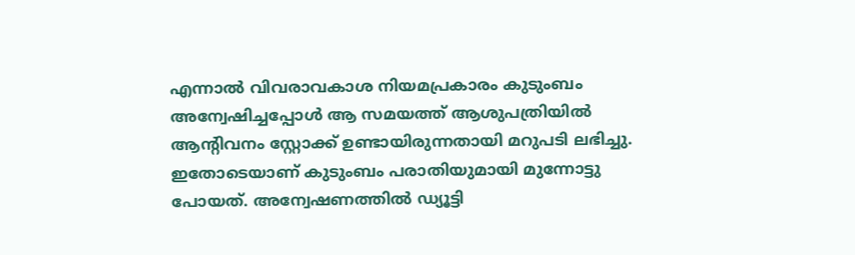എന്നാൽ വിവരാവകാശ നിയമപ്രകാരം കുടുംബം അന്വേഷിച്ചപ്പോൾ ആ സമയത്ത് ആശുപത്രിയിൽ ആന്റിവനം സ്റ്റോക്ക് ഉണ്ടായിരുന്നതായി മറുപടി ലഭിച്ചു. ഇതോടെയാണ് കുടുംബം പരാതിയുമായി മുന്നോട്ടു പോയത്. അന്വേഷണത്തിൽ ഡ്യൂട്ടി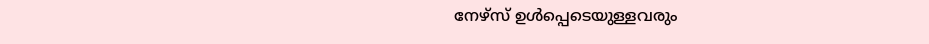നേഴ്സ് ഉൾപ്പെടെയുള്ളവരും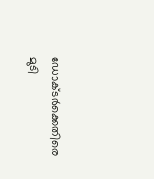ഡോക്ടർക്കെതിരെ മുടി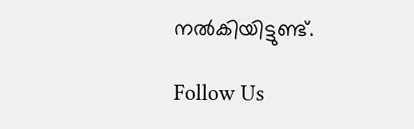നൽകിയിട്ടുണ്ട്.

Follow Us